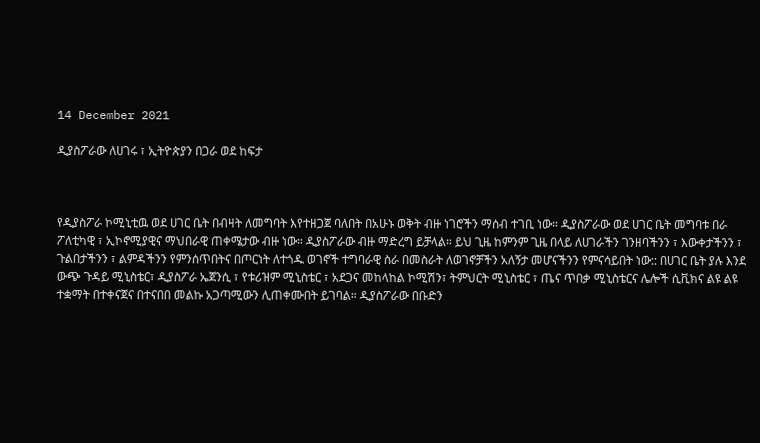14 December 2021

ዲያስፖራው ለሀገሩ ፣ ኢትዮጵያን በጋራ ወደ ከፍታ



የዲያስፖራ ኮሚኒቲዉ ወደ ሀገር ቤት በብዛት ለመግባት እየተዘጋጀ ባለበት በአሁኑ ወቅት ብዙ ነገሮችን ማሰብ ተገቢ ነው። ዲያስፖራው ወደ ሀገር ቤት መግባቱ በራ ፖለቲካዊ ፣ ኢኮኖሚያዊና ማህበራዊ ጠቀሜታው ብዙ ነው። ዲያስፖራው ብዙ ማድረግ ይቻላል። ይህ ጊዜ ከምንም ጊዜ በላይ ለሀገራችን ገንዘባችንን ፣ እውቀታችንን ፣ ጉልበታችንን ፣ ልምዳችንን የምንሰጥበትና በጦርነት ለተጎዱ ወገኖች ተግባራዊ ስራ በመስራት ለወገኖቻችን አለኝታ መሆናችንን የምናሳይበት ነው:: በሀገር ቤት ያሉ እንደ ውጭ ጉዳይ ሚኒስቴር፣ ዲያስፖራ ኤጀንሲ ፣ የቱሪዝም ሚኒስቴር ፣ አደጋና መከላከል ኮሚሽን፣ ትምህርት ሚኒስቴር ፣ ጤና ጥበቃ ሚኒስቴርና ሌሎች ሲቪክና ልዩ ልዩ ተቋማት በተቀናጀና በተናበበ መልኩ አጋጣሚውን ሊጠቀሙበት ይገባል። ዲያስፖራው በቡድን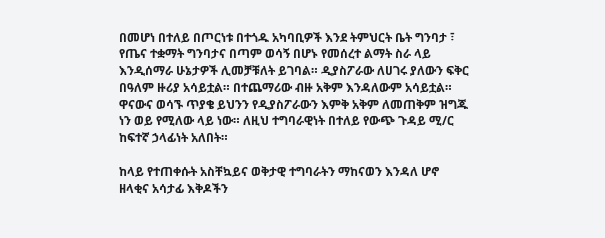በመሆነ በተለይ በጦርነቱ በተጎዱ አካባቢዎች እንደ ትምህርት ቤት ግንባታ ፣ የጤና ተቋማት ግንባታና በጣም ወሳኝ በሆኑ የመሰረተ ልማት ስራ ላይ እንዲሰማራ ሁኔታዎች ሊመቻቹለት ይገባል። ዲያስፖራው ለሀገሩ ያለውን ፍቅር በዓለም ዙሪያ አሳይቷል። በተጨማሪው ብዙ አቅም እንዳለውም አሳይቷል። ዋናውና ወሳኙ ጥያቄ ይህንን የዲያስፖራውን እምቅ አቅም ለመጠቅም ዝግጁ ነን ወይ የሚለው ላይ ነው። ለዚህ ተግባራዊነት በተለይ የውጭ ጉዳይ ሚ/ር ከፍተኛ ኃላፊነት አለበት።

ከላይ የተጠቀሱት አስቸኳይና ወቅታዊ ተግባራትን ማከናወን እንዳለ ሆኖ ዘላቂና አሳታፊ እቅዶችን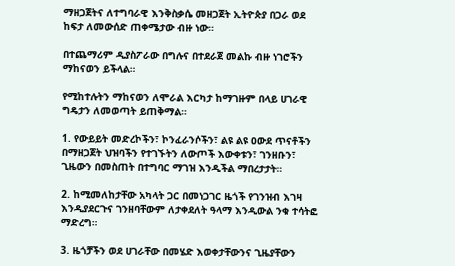ማዘጋጀትና ለተግባራዊ እንቅስቃሴ መዘጋጀት ኢትዮጵያ በጋራ ወደ ከፍታ ለመውሰድ ጠቀሜታው ብዙ ነው።

በተጨማሪም ዲያስፖራው በግሉና በተደራጀ መልኩ ብዙ ነገሮችን ማከናወን ይችላል።

የሚከተሉትን ማከናወን ለሞራል እርካታ ከማገዙም በላይ ሀገራዊ ግዴታን ለመወጣት ይጠቅማል።

1. የውይይት መድረኮችን፣ ኮንፈራንሶችን፣ ልዩ ልዩ ዐውደ ጥናቶችን በማዘጋጀት ህዝባችን የተገኙትን ለውጦች እውቀቱን፣ ገንዘቡን፣ ጊዜውን በመስጠት በተግባር ማገዝ እንዲችል ማበረታታት።

2. ከሚመለከታቸው አካላት ጋር በመነጋገር ዜጎች የገንዝብ እገዛ እንዲያደርጉና ገንዘባቸውም ለታቀደለት ዓላማ እንዲውል ንቁ ተሳትፎ ማድረግ።

3. ዜጎቻችን ወደ ሀገራቸው በመሄድ እወቀታቸውንና ጊዜያቸውን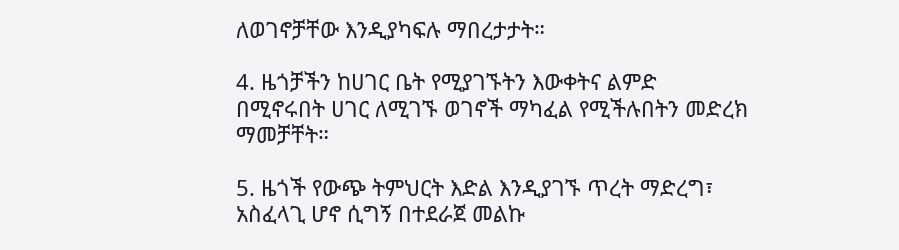ለወገኖቻቸው እንዲያካፍሉ ማበረታታት።

4. ዜጎቻችን ከሀገር ቤት የሚያገኙትን እውቀትና ልምድ በሚኖሩበት ሀገር ለሚገኙ ወገኖች ማካፈል የሚችሉበትን መድረክ ማመቻቸት።

5. ዜጎች የውጭ ትምህርት እድል እንዲያገኙ ጥረት ማድረግ፣ አስፈላጊ ሆኖ ሲግኝ በተደራጀ መልኩ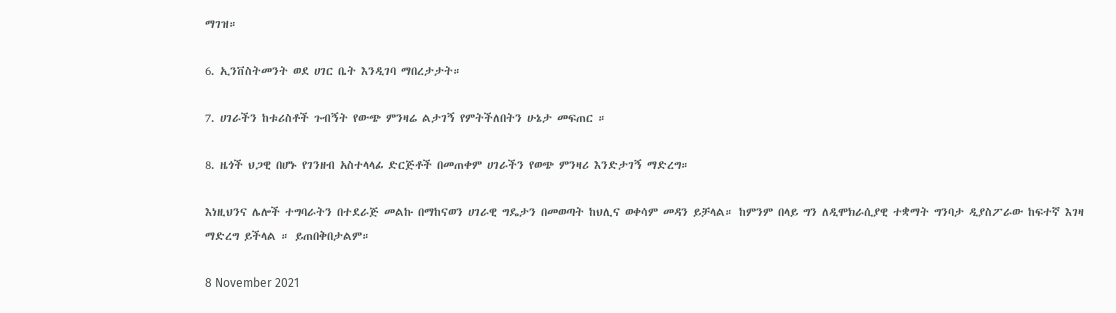ማገዝ።

6. ኢንቨስትመንት ወደ ሀገር ቤት እንዲገባ ማበረታታት።

7. ሀገራችን ከቱሪስቶች ጉብኝት የውጭ ምንዛሬ ልታገኝ የምትችለበትን ሁኔታ መፍጠር ።

8. ዜጎች ህጋዊ በሆኑ የገንዘብ አስተላላፊ ድርጅቶች በመጠቀም ሀገራችን የወጭ ምንዛሪ እንድታገኝ ማድረግ።

እነዚህንና ሌሎች ተግባራትን በተደራጅ መልኩ በማከናወን ሀገራዊ ግዴታን በመወጣት ከህሊና ወቀሳም መዳን ይቻላል። ከምንም በላይ ግን ለዲሞክራሲያዊ ተቋማት ግንባታ ዲያስፖራው ከፍተኛ እገዛ ማድረግ ይችላል ። ይጠበቅበታልም።

8 November 2021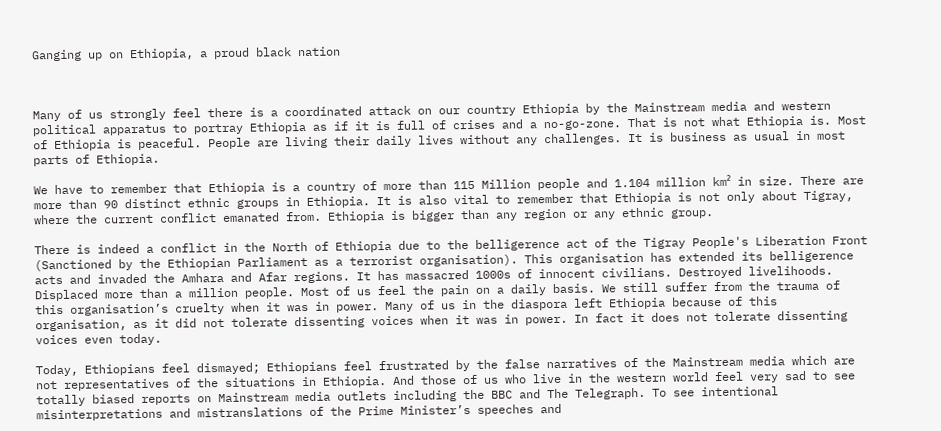Ganging up on Ethiopia, a proud black nation



Many of us strongly feel there is a coordinated attack on our country Ethiopia by the Mainstream media and western political apparatus to portray Ethiopia as if it is full of crises and a no-go-zone. That is not what Ethiopia is. Most of Ethiopia is peaceful. People are living their daily lives without any challenges. It is business as usual in most parts of Ethiopia.

We have to remember that Ethiopia is a country of more than 115 Million people and 1.104 million km² in size. There are more than 90 distinct ethnic groups in Ethiopia. It is also vital to remember that Ethiopia is not only about Tigray, where the current conflict emanated from. Ethiopia is bigger than any region or any ethnic group.

There is indeed a conflict in the North of Ethiopia due to the belligerence act of the Tigray People's Liberation Front (Sanctioned by the Ethiopian Parliament as a terrorist organisation). This organisation has extended its belligerence acts and invaded the Amhara and Afar regions. It has massacred 1000s of innocent civilians. Destroyed livelihoods. Displaced more than a million people. Most of us feel the pain on a daily basis. We still suffer from the trauma of this organisation’s cruelty when it was in power. Many of us in the diaspora left Ethiopia because of this organisation, as it did not tolerate dissenting voices when it was in power. In fact it does not tolerate dissenting voices even today.

Today, Ethiopians feel dismayed; Ethiopians feel frustrated by the false narratives of the Mainstream media which are not representatives of the situations in Ethiopia. And those of us who live in the western world feel very sad to see totally biased reports on Mainstream media outlets including the BBC and The Telegraph. To see intentional misinterpretations and mistranslations of the Prime Minister’s speeches and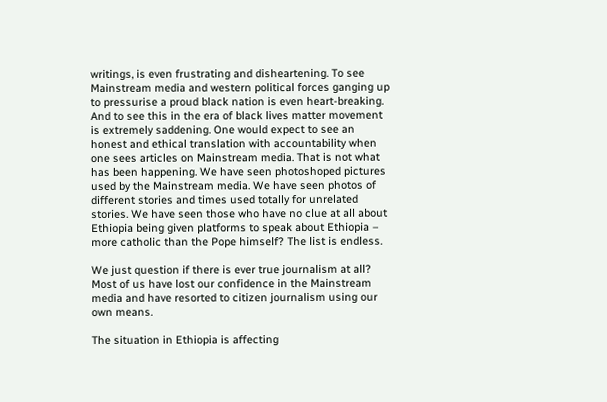writings, is even frustrating and disheartening. To see Mainstream media and western political forces ganging up to pressurise a proud black nation is even heart-breaking. And to see this in the era of black lives matter movement is extremely saddening. One would expect to see an honest and ethical translation with accountability when one sees articles on Mainstream media. That is not what has been happening. We have seen photoshoped pictures used by the Mainstream media. We have seen photos of different stories and times used totally for unrelated stories. We have seen those who have no clue at all about Ethiopia being given platforms to speak about Ethiopia – more catholic than the Pope himself? The list is endless.

We just question if there is ever true journalism at all? Most of us have lost our confidence in the Mainstream media and have resorted to citizen journalism using our own means.

The situation in Ethiopia is affecting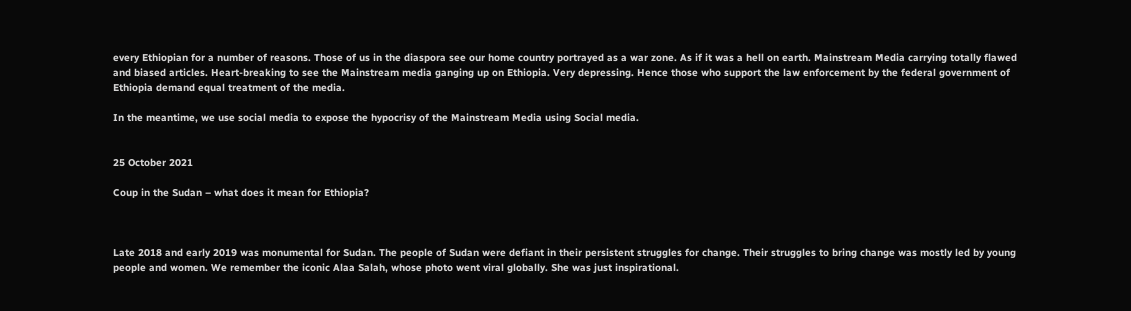every Ethiopian for a number of reasons. Those of us in the diaspora see our home country portrayed as a war zone. As if it was a hell on earth. Mainstream Media carrying totally flawed and biased articles. Heart-breaking to see the Mainstream media ganging up on Ethiopia. Very depressing. Hence those who support the law enforcement by the federal government of Ethiopia demand equal treatment of the media.

In the meantime, we use social media to expose the hypocrisy of the Mainstream Media using Social media.


25 October 2021

Coup in the Sudan – what does it mean for Ethiopia?



Late 2018 and early 2019 was monumental for Sudan. The people of Sudan were defiant in their persistent struggles for change. Their struggles to bring change was mostly led by young people and women. We remember the iconic Alaa Salah, whose photo went viral globally. She was just inspirational.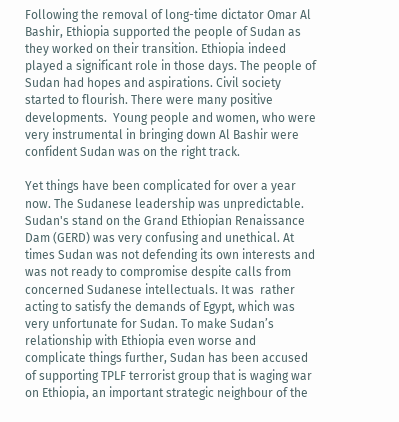Following the removal of long-time dictator Omar Al Bashir, Ethiopia supported the people of Sudan as they worked on their transition. Ethiopia indeed played a significant role in those days. The people of Sudan had hopes and aspirations. Civil society started to flourish. There were many positive developments.  Young people and women, who were very instrumental in bringing down Al Bashir were confident Sudan was on the right track.

Yet things have been complicated for over a year now. The Sudanese leadership was unpredictable. Sudan's stand on the Grand Ethiopian Renaissance Dam (GERD) was very confusing and unethical. At times Sudan was not defending its own interests and was not ready to compromise despite calls from concerned Sudanese intellectuals. It was  rather acting to satisfy the demands of Egypt, which was very unfortunate for Sudan. To make Sudan’s relationship with Ethiopia even worse and complicate things further, Sudan has been accused of supporting TPLF terrorist group that is waging war on Ethiopia, an important strategic neighbour of the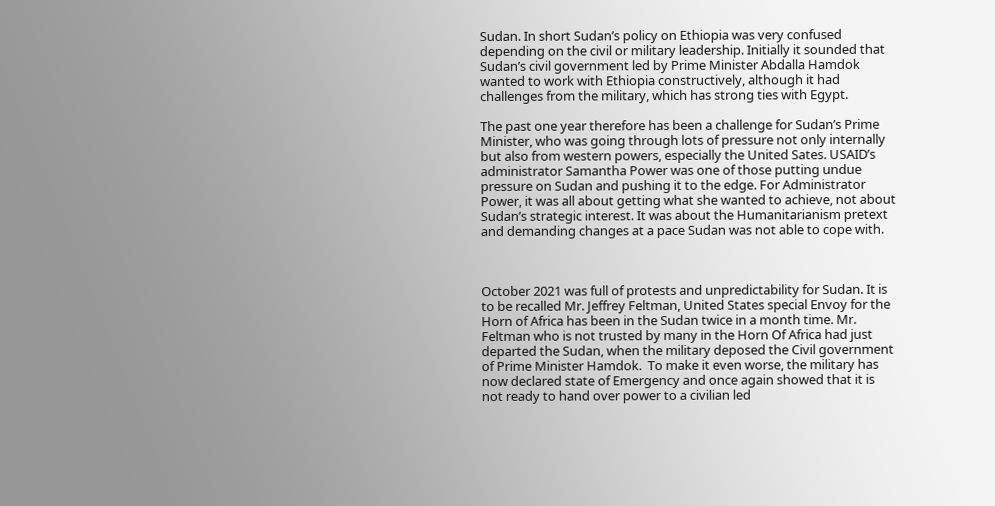Sudan. In short Sudan’s policy on Ethiopia was very confused depending on the civil or military leadership. Initially it sounded that Sudan’s civil government led by Prime Minister Abdalla Hamdok wanted to work with Ethiopia constructively, although it had challenges from the military, which has strong ties with Egypt.

The past one year therefore has been a challenge for Sudan’s Prime Minister, who was going through lots of pressure not only internally but also from western powers, especially the United Sates. USAID’s administrator Samantha Power was one of those putting undue pressure on Sudan and pushing it to the edge. For Administrator Power, it was all about getting what she wanted to achieve, not about Sudan’s strategic interest. It was about the Humanitarianism pretext and demanding changes at a pace Sudan was not able to cope with.



October 2021 was full of protests and unpredictability for Sudan. It is to be recalled Mr. Jeffrey Feltman, United States special Envoy for the Horn of Africa has been in the Sudan twice in a month time. Mr. Feltman who is not trusted by many in the Horn Of Africa had just departed the Sudan, when the military deposed the Civil government of Prime Minister Hamdok.  To make it even worse, the military has now declared state of Emergency and once again showed that it is not ready to hand over power to a civilian led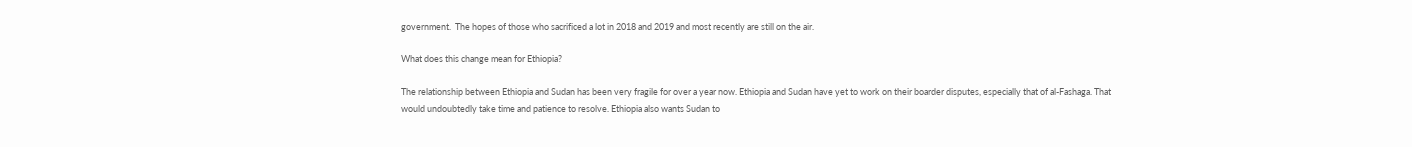government.  The hopes of those who sacrificed a lot in 2018 and 2019 and most recently are still on the air.

What does this change mean for Ethiopia?

The relationship between Ethiopia and Sudan has been very fragile for over a year now. Ethiopia and Sudan have yet to work on their boarder disputes, especially that of al-Fashaga. That would undoubtedly take time and patience to resolve. Ethiopia also wants Sudan to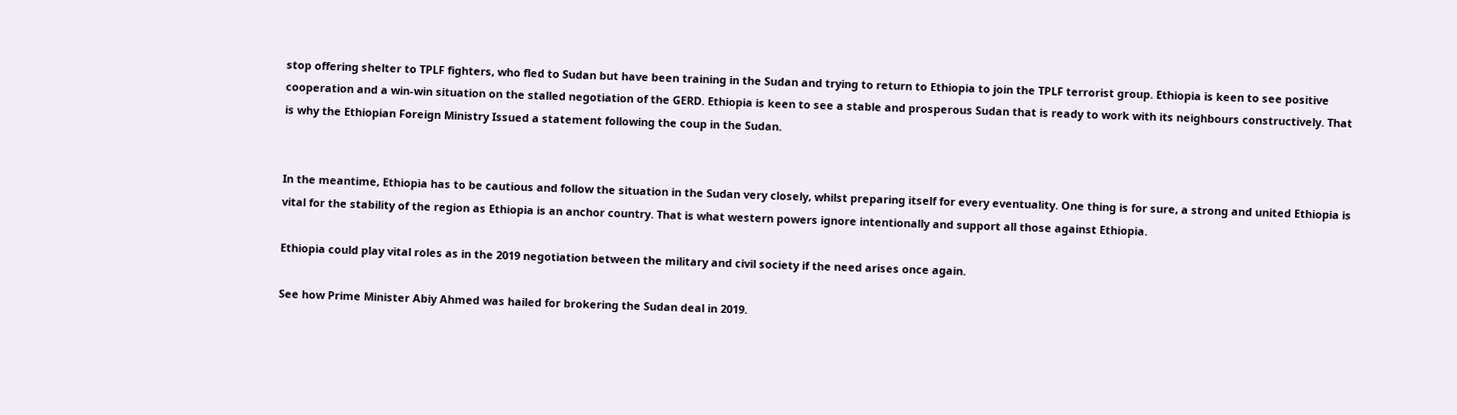stop offering shelter to TPLF fighters, who fled to Sudan but have been training in the Sudan and trying to return to Ethiopia to join the TPLF terrorist group. Ethiopia is keen to see positive cooperation and a win-win situation on the stalled negotiation of the GERD. Ethiopia is keen to see a stable and prosperous Sudan that is ready to work with its neighbours constructively. That is why the Ethiopian Foreign Ministry Issued a statement following the coup in the Sudan.


In the meantime, Ethiopia has to be cautious and follow the situation in the Sudan very closely, whilst preparing itself for every eventuality. One thing is for sure, a strong and united Ethiopia is vital for the stability of the region as Ethiopia is an anchor country. That is what western powers ignore intentionally and support all those against Ethiopia.

Ethiopia could play vital roles as in the 2019 negotiation between the military and civil society if the need arises once again.

See how Prime Minister Abiy Ahmed was hailed for brokering the Sudan deal in 2019.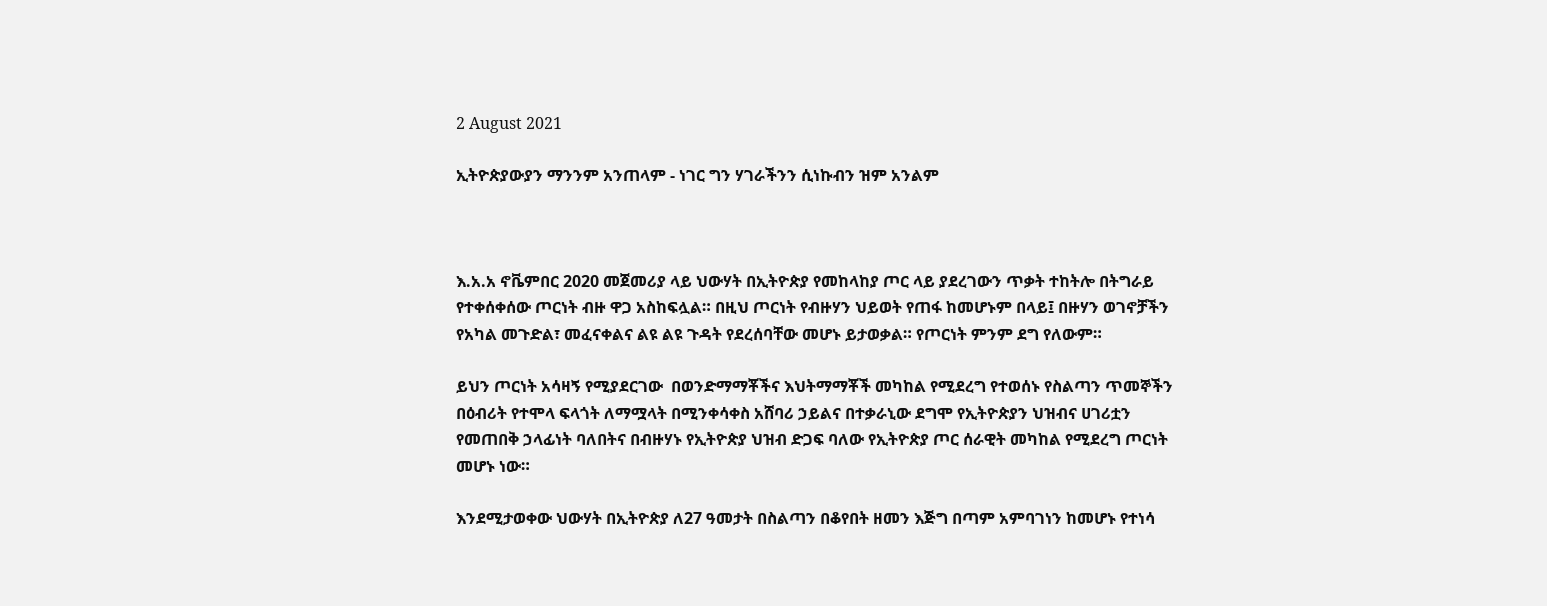2 August 2021

ኢትዮጵያውያን ማንንም አንጠላም - ነገር ግን ሃገራችንን ሲነኩብን ዝም አንልም



እ.አ.አ ኖቬምበር 2020 መጀመሪያ ላይ ህውሃት በኢትዮጵያ የመከላከያ ጦር ላይ ያደረገውን ጥቃት ተከትሎ በትግራይ የተቀሰቀሰው ጦርነት ብዙ ዋጋ አስከፍሏል። በዚህ ጦርነት የብዙሃን ህይወት የጠፋ ከመሆኑም በላይ፤ በዙሃን ወገኖቻችን የአካል መጉድል፣ መፈናቀልና ልዩ ልዩ ጉዳት የደረሰባቸው መሆኑ ይታወቃል። የጦርነት ምንም ደግ የለውም።

ይህን ጦርነት አሳዛኝ የሚያደርገው  በወንድማማቾችና እህትማማቾች መካከል የሚደረግ የተወሰኑ የስልጣን ጥመኞችን በዕብሪት የተሞላ ፍላጎት ለማሟላት በሚንቀሳቀስ አሸባሪ ኃይልና በተቃራኒው ደግሞ የኢትዮጵያን ህዝብና ሀገሪቷን የመጠበቅ ኃላፊነት ባለበትና በብዙሃኑ የኢትዮጵያ ህዝብ ድጋፍ ባለው የኢትዮጵያ ጦር ሰራዊት መካከል የሚደረግ ጦርነት መሆኑ ነው።

እንደሚታወቀው ህውሃት በኢትዮጵያ ለ27 ዓመታት በስልጣን በቆየበት ዘመን እጅግ በጣም አምባገነን ከመሆኑ የተነሳ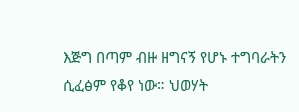እጅግ በጣም ብዙ ዘግናኝ የሆኑ ተግባራትን ሲፈፅም የቆየ ነው። ህወሃት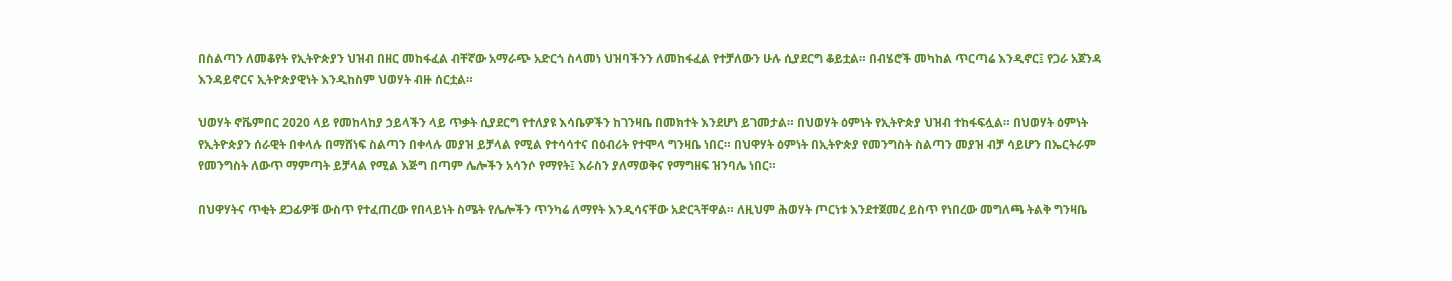በስልጣን ለመቆየት የኢትዮጵያን ህዝብ በዘር መከፋፈል ብቸኛው አማራጭ አድርጎ ስላመነ ህዝባችንን ለመከፋፈል የተቻለውን ሁሉ ሲያደርግ ቆይቷል። በብሄሮች መካከል ጥርጣሬ እንዲኖር፤ የጋራ አጀንዳ እንዳይኖርና ኢትዮጵያዊነት እንዲከስም ህወሃት ብዙ ሰርቷል።

ህወሃት ኖቬምበር 2020 ላይ የመከላከያ ኃይላችን ላይ ጥቃት ሲያደርግ የተለያዩ እሳቤዎችን ከገንዛቤ በመክተት እንደሆነ ይገመታል። በህወሃት ዕምነት የኢትዮጵያ ህዝብ ተከፋፍሏል። በህወሃት ዕምነት የኢትዮጵያን ሰራዊት በቀላሉ በማሸነፍ ስልጣን በቀላሉ መያዝ ይቻላል የሚል የተሳሳተና በዕብሪት የተሞላ ግንዛቤ ነበር። በህዋሃት ዕምነት በኢትዮጵያ የመንግስት ስልጣን መያዝ ብቻ ሳይሆን በኤርትራም የመንግስት ለውጥ ማምጣት ይቻላል የሚል እጅግ በጣም ሌሎችን አሳንሶ የማየት፤ እራስን ያለማወቅና የማግዘፍ ዝንባሌ ነበር።

በህዋሃትና ጥቂት ደጋፊዎቹ ውስጥ የተፈጠረው የበላይነት ስሜት የሌሎችን ጥንካሬ ለማየት እንዲሳናቸው አድርጓቸዋል። ለዚህም ሕወሃት ጦርነቱ እንደተጀመረ ይስጥ የነበረው መግለጫ ትልቅ ግንዛቤ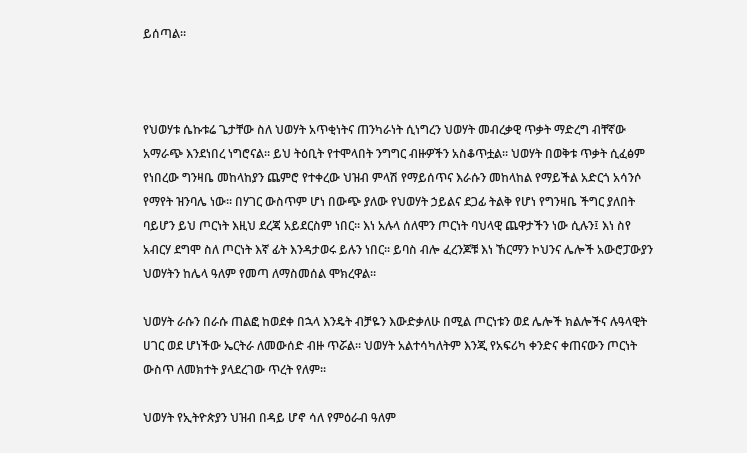ይሰጣል።



የህወሃቱ ሴኩቱሬ ጌታቸው ስለ ህወሃት አጥቂነትና ጠንካራነት ሲነግረን ህወሃት መብረቃዊ ጥቃት ማድረግ ብቸኛው አማራጭ እንደነበረ ነግሮናል። ይህ ትዕቢት የተሞላበት ንግግር ብዙዎችን አስቆጥቷል። ህወሃት በወቅቱ ጥቃት ሲፈፅም የነበረው ግንዛቤ መከላከያን ጨምሮ የተቀረው ህዝብ ምላሽ የማይሰጥና እራሱን መከላከል የማይችል አድርጎ አሳንሶ የማየት ዝንባሌ ነው። በሃገር ውስጥም ሆነ በውጭ ያለው የህወሃት ኃይልና ደጋፊ ትልቅ የሆነ የግንዛቤ ችግር ያለበት ባይሆን ይህ ጦርነት እዚህ ደረጃ አይደርስም ነበር። እነ አሉላ ሰለሞን ጦርነት ባህላዊ ጨዋታችን ነው ሲሉን፤ እነ ስየ አብርሃ ደግሞ ስለ ጦርነት እኛ ፊት እንዳታወሩ ይሉን ነበር። ይባስ ብሎ ፈረንጆቹ እነ ኸርማን ኮህንና ሌሎች አውሮፓውያን ህወሃትን ከሌላ ዓለም የመጣ ለማስመሰል ሞክረዋል።

ህወሃት ራሱን በራሱ ጠልፎ ከወደቀ በኋላ እንዴት ብቻዬን እውድቃለሁ በሚል ጦርነቱን ወደ ሌሎች ክልሎችና ሉዓላዊት ሀገር ወደ ሆነችው ኤርትራ ለመውሰድ ብዙ ጥሯል። ህወሃት አልተሳካለትም እንጂ የአፍሪካ ቀንድና ቀጠናውን ጦርነት ውስጥ ለመክተት ያላደረገው ጥረት የለም።

ህወሃት የኢትዮጵያን ህዝብ በዳይ ሆኖ ሳለ የምዕራብ ዓለም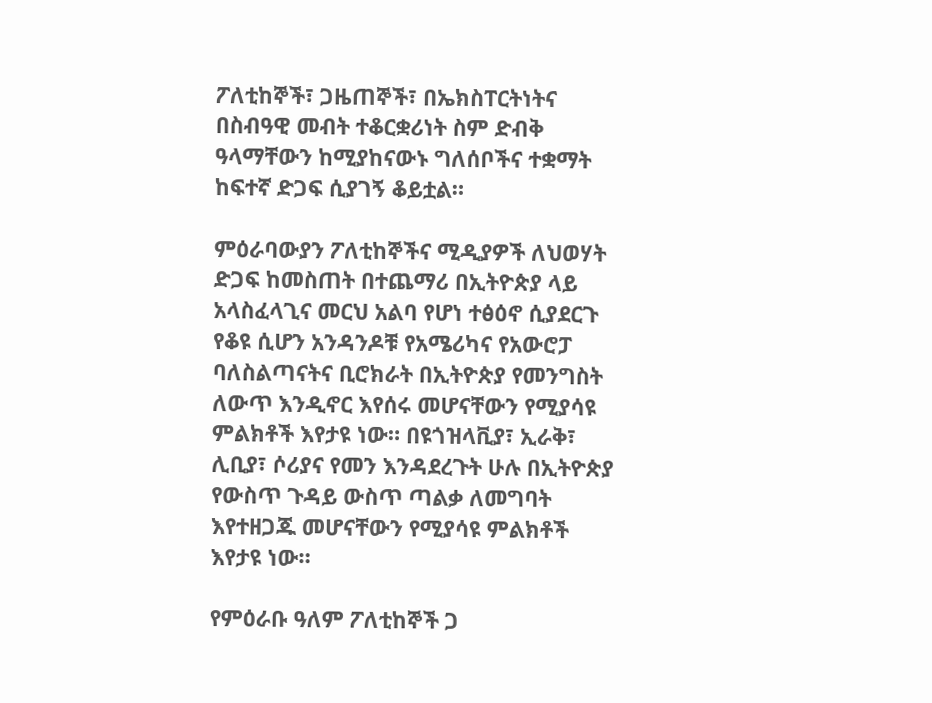ፖለቲከኞች፣ ጋዜጠኞች፣ በኤክስፐርትነትና በስብዓዊ መብት ተቆርቋሪነት ስም ድብቅ ዓላማቸውን ከሚያከናውኑ ግለሰቦችና ተቋማት ከፍተኛ ድጋፍ ሲያገኝ ቆይቷል።

ምዕራባውያን ፖለቲከኞችና ሚዲያዎች ለህወሃት ድጋፍ ከመስጠት በተጨማሪ በኢትዮጵያ ላይ አላስፈላጊና መርህ አልባ የሆነ ተፅዕኖ ሲያደርጉ የቆዩ ሲሆን አንዳንዶቹ የአሜሪካና የአውሮፓ ባለስልጣናትና ቢሮክራት በኢትዮጵያ የመንግስት ለውጥ እንዲኖር እየሰሩ መሆናቸውን የሚያሳዩ ምልክቶች እየታዩ ነው። በዩጎዝላቪያ፣ ኢራቅ፣ ሊቢያ፣ ሶሪያና የመን እንዳደረጉት ሁሉ በኢትዮጵያ የውስጥ ጉዳይ ውስጥ ጣልቃ ለመግባት እየተዘጋጁ መሆናቸውን የሚያሳዩ ምልክቶች እየታዩ ነው።

የምዕራቡ ዓለም ፖለቲከኞች ጋ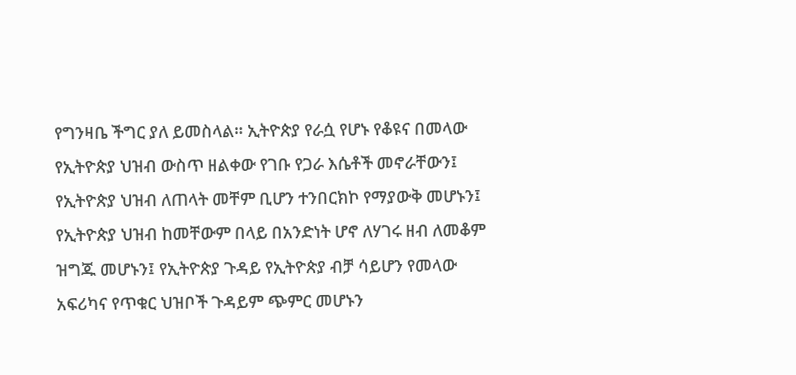የግንዛቤ ችግር ያለ ይመስላል። ኢትዮጵያ የራሷ የሆኑ የቆዩና በመላው የኢትዮጵያ ህዝብ ውስጥ ዘልቀው የገቡ የጋራ እሴቶች መኖራቸውን፤ የኢትዮጵያ ህዝብ ለጠላት መቸም ቢሆን ተንበርክኮ የማያውቅ መሆኑን፤ የኢትዮጵያ ህዝብ ከመቸውም በላይ በአንድነት ሆኖ ለሃገሩ ዘብ ለመቆም ዝግጁ መሆኑን፤ የኢትዮጵያ ጉዳይ የኢትዮጵያ ብቻ ሳይሆን የመላው አፍሪካና የጥቁር ህዝቦች ጉዳይም ጭምር መሆኑን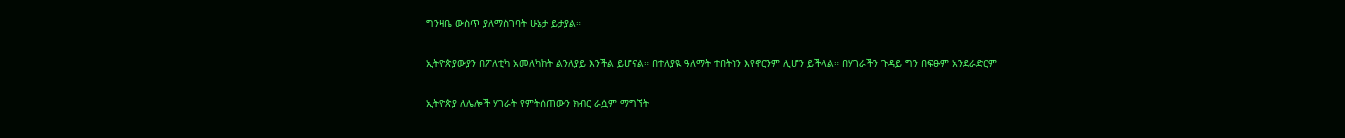ግንዛቤ ውስጥ ያለማስገባት ሁኔታ ይታያል።

ኢትዮጵያውያን በፖለቲካ አመለካከት ልንለያይ እንችል ይሆናል። በተለያዪ ዓለማት ተበትነን እየኖርንም ሊሆን ይችላል። በሃገራችን ጉዳይ ግን በፍፁም አንደራድርም

ኢትዮጵያ ለሌሎች ሃገራት የምትሰጠውን ክብር ራሷም ማግኘት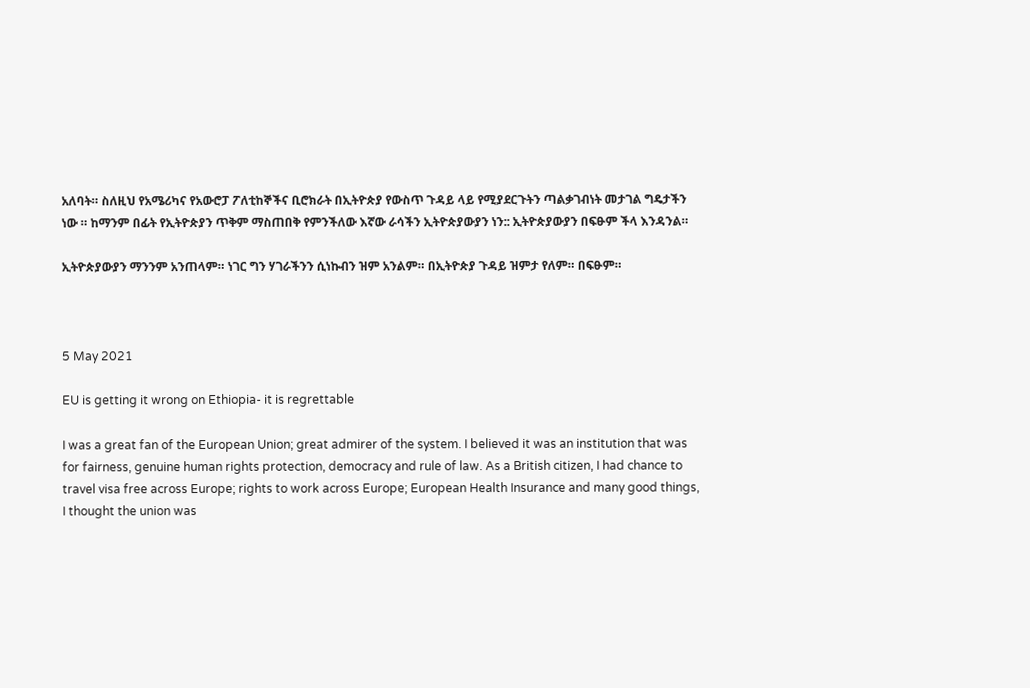አለባት። ስለዚህ የአሜሪካና የአውሮፓ ፖለቲከኞችና ቢሮክራት በኢትዮጵያ የውስጥ ጉዳይ ላይ የሚያደርጉትን ጣልቃገብነት መታገል ግዴታችን ነው ። ከማንም በፊት የኢትዮጵያን ጥቅም ማስጠበቅ የምንችለው እኛው ራሳችን ኢትዮጵያውያን ነን:: ኢትዮጵያውያን በፍፁም ችላ እንዳንል።

ኢትዮጵያውያን ማንንም አንጠላም። ነገር ግን ሃገራችንን ሲነኩብን ዝም አንልም። በኢትዮጵያ ጉዳይ ዝምታ የለም። በፍፁም።



5 May 2021

EU is getting it wrong on Ethiopia- it is regrettable

I was a great fan of the European Union; great admirer of the system. I believed it was an institution that was for fairness, genuine human rights protection, democracy and rule of law. As a British citizen, I had chance to travel visa free across Europe; rights to work across Europe; European Health Insurance and many good things, I thought the union was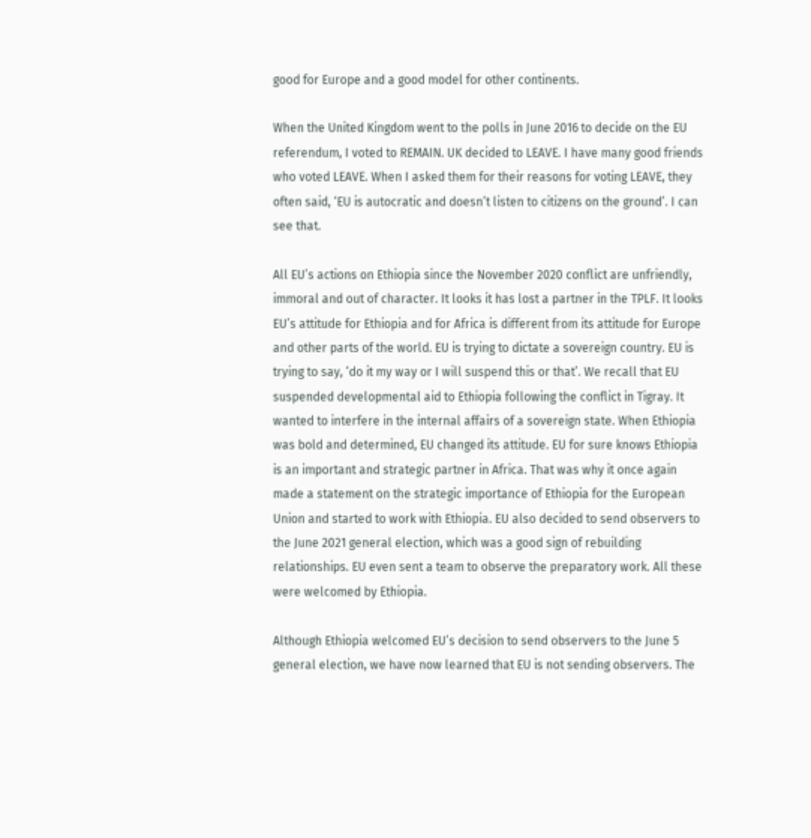good for Europe and a good model for other continents.

When the United Kingdom went to the polls in June 2016 to decide on the EU referendum, I voted to REMAIN. UK decided to LEAVE. I have many good friends who voted LEAVE. When I asked them for their reasons for voting LEAVE, they often said, ‘EU is autocratic and doesn’t listen to citizens on the ground’. I can see that.

All EU’s actions on Ethiopia since the November 2020 conflict are unfriendly, immoral and out of character. It looks it has lost a partner in the TPLF. It looks EU’s attitude for Ethiopia and for Africa is different from its attitude for Europe and other parts of the world. EU is trying to dictate a sovereign country. EU is trying to say, ‘do it my way or I will suspend this or that’. We recall that EU suspended developmental aid to Ethiopia following the conflict in Tigray. It wanted to interfere in the internal affairs of a sovereign state. When Ethiopia was bold and determined, EU changed its attitude. EU for sure knows Ethiopia is an important and strategic partner in Africa. That was why it once again made a statement on the strategic importance of Ethiopia for the European Union and started to work with Ethiopia. EU also decided to send observers to the June 2021 general election, which was a good sign of rebuilding relationships. EU even sent a team to observe the preparatory work. All these were welcomed by Ethiopia.

Although Ethiopia welcomed EU’s decision to send observers to the June 5 general election, we have now learned that EU is not sending observers. The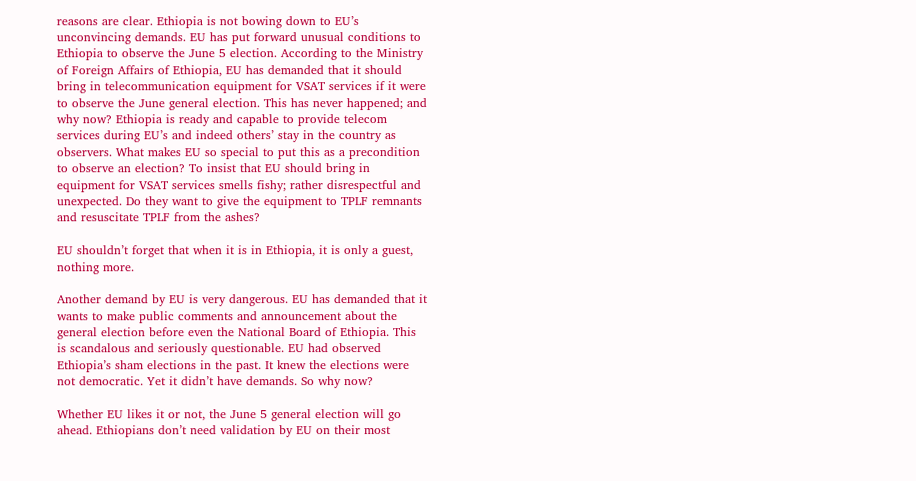reasons are clear. Ethiopia is not bowing down to EU’s unconvincing demands. EU has put forward unusual conditions to Ethiopia to observe the June 5 election. According to the Ministry of Foreign Affairs of Ethiopia, EU has demanded that it should bring in telecommunication equipment for VSAT services if it were to observe the June general election. This has never happened; and why now? Ethiopia is ready and capable to provide telecom services during EU’s and indeed others’ stay in the country as observers. What makes EU so special to put this as a precondition to observe an election? To insist that EU should bring in equipment for VSAT services smells fishy; rather disrespectful and unexpected. Do they want to give the equipment to TPLF remnants and resuscitate TPLF from the ashes?

EU shouldn’t forget that when it is in Ethiopia, it is only a guest, nothing more.

Another demand by EU is very dangerous. EU has demanded that it wants to make public comments and announcement about the general election before even the National Board of Ethiopia. This is scandalous and seriously questionable. EU had observed Ethiopia’s sham elections in the past. It knew the elections were not democratic. Yet it didn’t have demands. So why now?

Whether EU likes it or not, the June 5 general election will go ahead. Ethiopians don’t need validation by EU on their most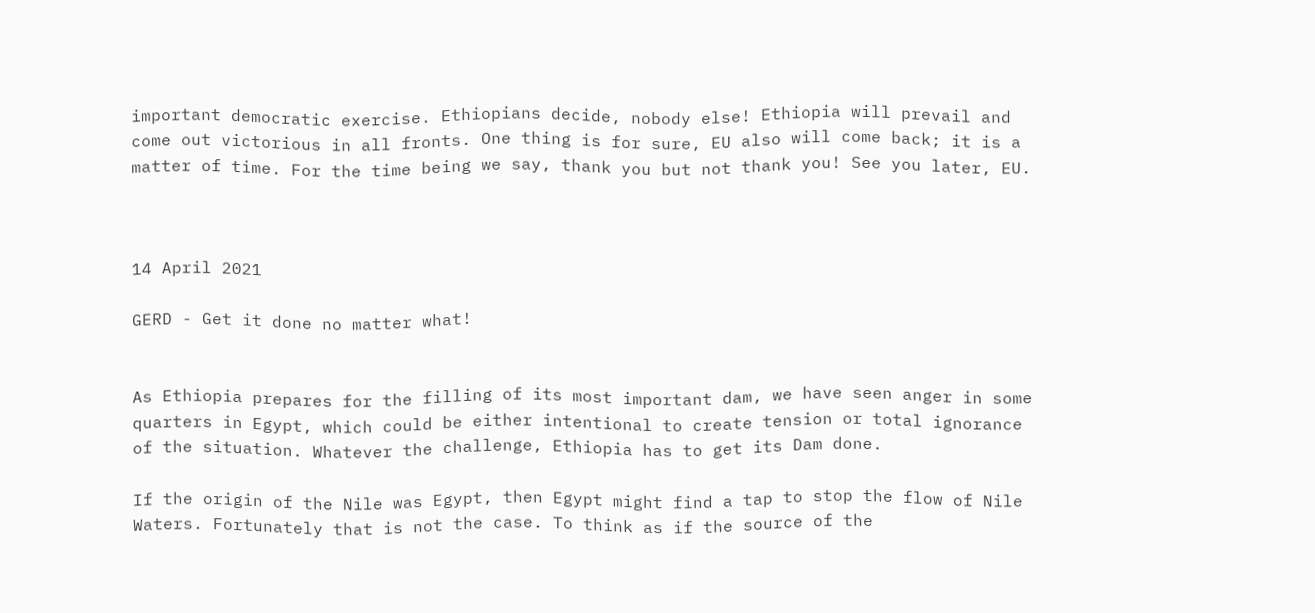important democratic exercise. Ethiopians decide, nobody else! Ethiopia will prevail and come out victorious in all fronts. One thing is for sure, EU also will come back; it is a matter of time. For the time being we say, thank you but not thank you! See you later, EU.



14 April 2021

GERD - Get it done no matter what!


As Ethiopia prepares for the filling of its most important dam, we have seen anger in some quarters in Egypt, which could be either intentional to create tension or total ignorance of the situation. Whatever the challenge, Ethiopia has to get its Dam done.

If the origin of the Nile was Egypt, then Egypt might find a tap to stop the flow of Nile Waters. Fortunately that is not the case. To think as if the source of the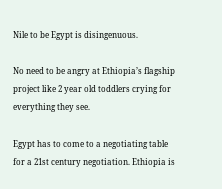Nile to be Egypt is disingenuous.

No need to be angry at Ethiopia’s flagship project like 2 year old toddlers crying for everything they see.

Egypt has to come to a negotiating table for a 21st century negotiation. Ethiopia is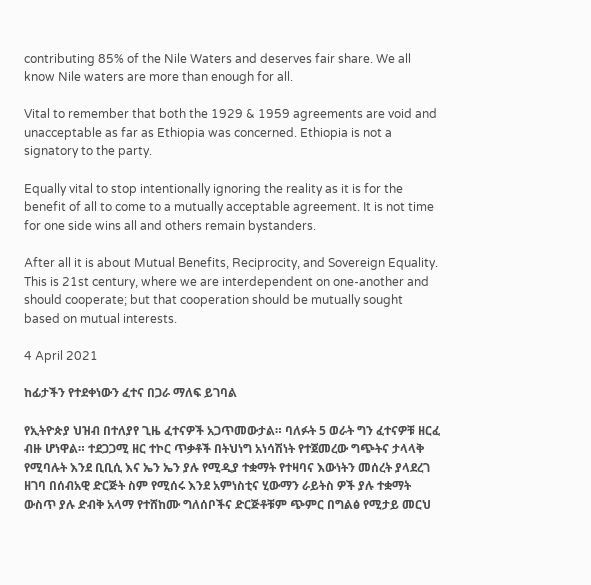contributing 85% of the Nile Waters and deserves fair share. We all know Nile waters are more than enough for all.

Vital to remember that both the 1929 & 1959 agreements are void and unacceptable as far as Ethiopia was concerned. Ethiopia is not a signatory to the party.

Equally vital to stop intentionally ignoring the reality as it is for the benefit of all to come to a mutually acceptable agreement. It is not time for one side wins all and others remain bystanders.

After all it is about Mutual Benefits, Reciprocity, and Sovereign Equality. This is 21st century, where we are interdependent on one-another and should cooperate; but that cooperation should be mutually sought based on mutual interests.

4 April 2021

ከፊታችን የተደቀነውን ፈተና በጋራ ማለፍ ይገባል

የኢትዮጵያ ህዝብ በተለያየ ጊዜ ፈተናዎች አጋጥመውታል። ባለፉት 5 ወራት ግን ፈተናዎቹ ዘርፈ ብዙ ሆነዋል። ተደጋጋሚ ዘር ተኮር ጥቃቶች በትህነግ አነሳሽነት የተጀመረው ግጭትና ታላላቅ የሚባሉት እንደ ቢቢሲ እና ኤን ኤን ያሉ የሚዲያ ተቋማት የተዛባና እውነትን መሰረት ያላደረገ ዘገባ በሰብአዊ ድርጅት ስም የሚሰሩ እንደ አምነስቲና ሂውማን ራይትስ ዎች ያሉ ተቋማት ውስጥ ያሉ ድብቅ አላማ የተሸከሙ ግለሰቦችና ድርጅቶቹም ጭምር በግልፅ የሚታይ መርህ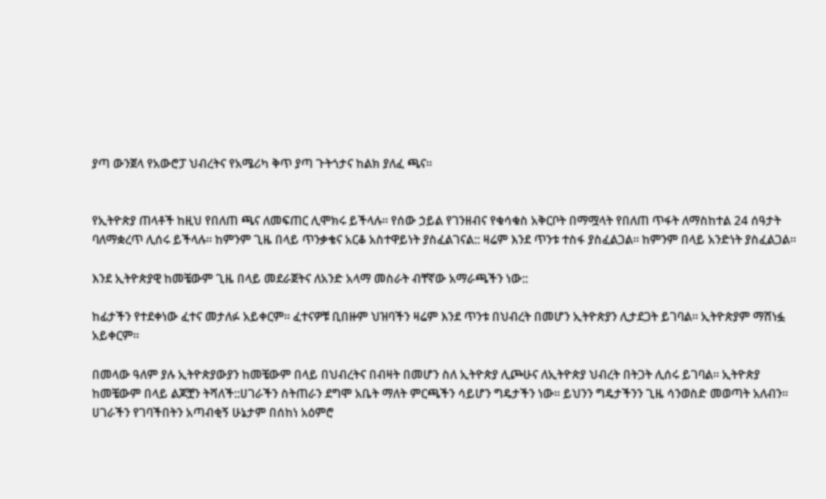ያጣ ውንጀላ የአውሮፓ ህብረትና የአሜሪካ ቅጥ ያጣ ጉትጎታና ከልክ ያለፈ ጫና።


የኢትዮጵያ ጠላቶች ከዚህ የበለጠ ጫና ለመፍጠር ሊሞክሩ ይችላሉ። የሰው ኃይል የገንዘብና የቁሳቁስ አቅርቦት በማሟላት የበለጠ ጥፋት ለማስከተል 24 ሰዓታት ባለማቋረጥ ሊሰሩ ይችላሉ። ከምንም ጊዜ በላይ ጥንቃቄና አርቆ አስተዋይነት ያስፈልገናል:: ዛሬም እንደ ጥንቱ ተስፋ ያስፈልጋል። ከምንም በላይ አንድነት ያስፈልጋል።

እንደ ኢትዮጵያዊ ከመቼውም ጊዜ በላይ መደራጀትና ለአንድ አላማ መስራት ብቸኛው አማራጫችን ነው::

ከፊታችን የተደቀነው ፈተና መታለፉ አይቀርም። ፈተናዎቹ ቢበዙም ህዝባችን ዛሬም እንደ ጥንቱ በህብረት በመሆን ኢትዮጵያን ሊታደጋት ይገባል። ኢትዮጵያም ማሸነፏ አይቀርም።

በመላው ዓለም ያሉ ኢትዮጵያውያን ከመቼውም በላይ በህብረትና በብዛት በመሆን ስለ ኢትዮጵያ ሊጮሁና ለኢትዮጵያ ህብረት በትጋት ሊሰሩ ይገባል። ኢትዮጵያ ከመቼውም በላይ ልጆቿን ትሻለች::ሀገራችን ስትጠራን ደግሞ አቤት ማለት ምርጫችን ሳይሆን ግዴታችን ነው። ይህንን ግዴታችንን ጊዜ ሳንወስድ መወጣት አለብን። ሀገራችን የገባችበትን አጣብቂኝ ሁኔታም በሰከነ አዕምሮ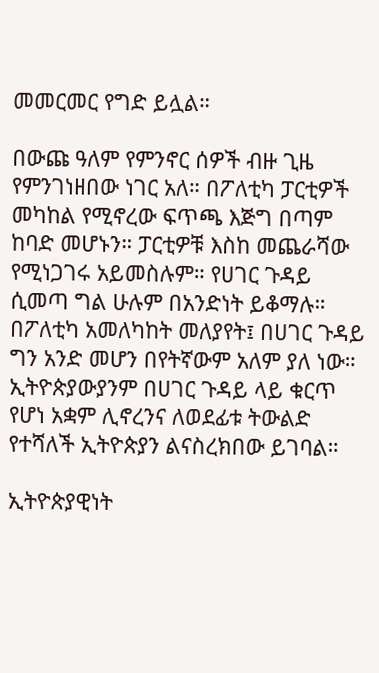መመርመር የግድ ይሏል።

በውጩ ዓለም የምንኖር ሰዎች ብዙ ጊዜ የምንገነዘበው ነገር አለ። በፖለቲካ ፓርቲዎች መካከል የሚኖረው ፍጥጫ እጅግ በጣም ከባድ መሆኑን። ፓርቲዎቹ እስከ መጨራሻው የሚነጋገሩ አይመስሉም። የሀገር ጉዳይ ሲመጣ ግል ሁሉም በአንድነት ይቆማሉ። በፖለቲካ አመለካከት መለያየት፤ በሀገር ጉዳይ ግን አንድ መሆን በየትኛውም አለም ያለ ነው። ኢትዮጵያውያንም በሀገር ጉዳይ ላይ ቁርጥ የሆነ አቋም ሊኖረንና ለወደፊቱ ትውልድ የተሻለች ኢትዮጵያን ልናስረክበው ይገባል።

ኢትዮጵያዊነት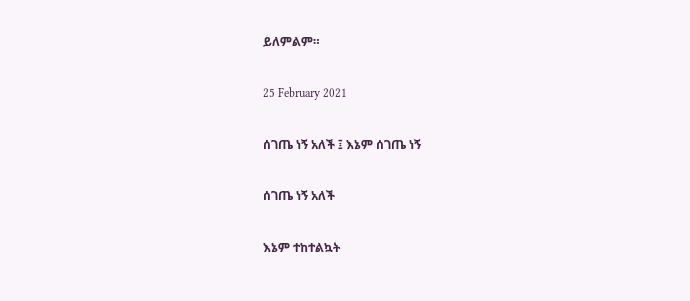ይለምልም።

25 February 2021

ሰገጤ ነኝ አለች ፤ እኔም ሰገጤ ነኝ

ሰገጤ ነኝ አለች

እኔም ተከተልኳት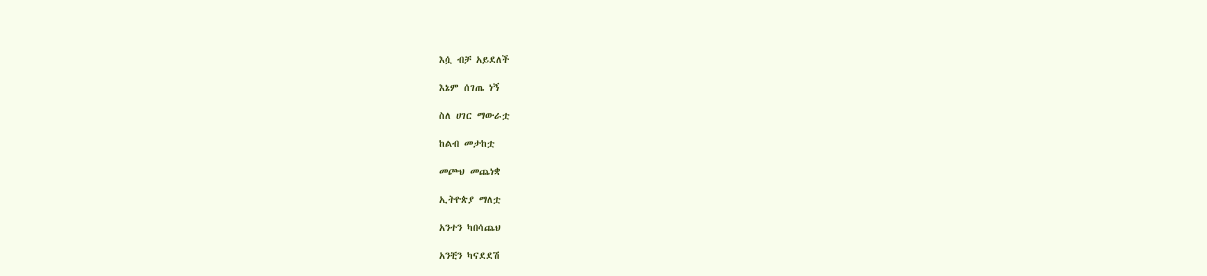እሷ ብቻ አይደለች

እኔም ሰገጤ ነኝ

ስለ ሀገር ማውራቷ

ከልብ መታከቷ

መጮህ መጨነቋ

ኢትዮጵያ ማለቷ

አንተን ካበሳጨህ

አንቺን ካናደደሽ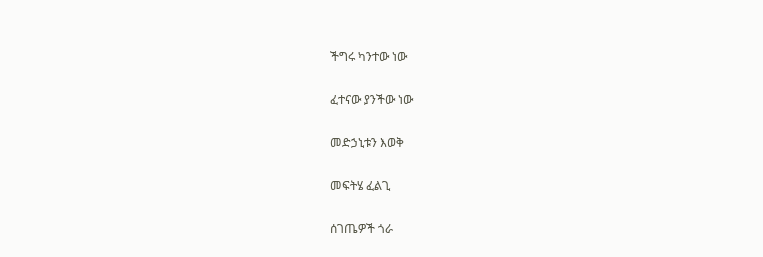ችግሩ ካንተው ነው

ፈተናው ያንችው ነው

መድኃኒቱን እወቅ

መፍትሄ ፈልጊ

ሰገጤዎች ጎራ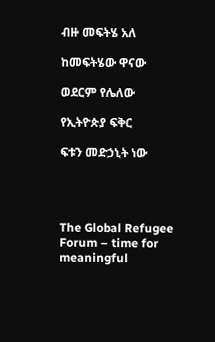ብዙ መፍትሄ አለ

ከመፍትሄው ዋናው

ወደርም የሌለው

የኢትዮጵያ ፍቅር

ፍቱን መድኃኒት ነው




The Global Refugee Forum – time for meaningful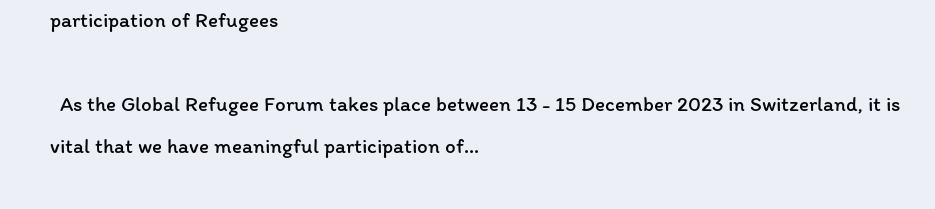participation of Refugees

  As the Global Refugee Forum takes place between 13 - 15 December 2023 in Switzerland, it is vital that we have meaningful participation of...